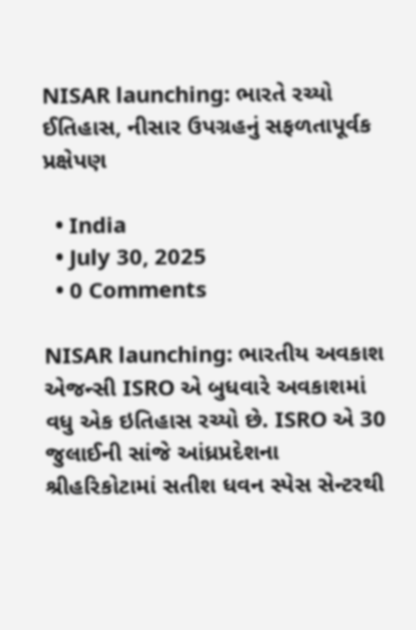NISAR launching: ભારતે રચ્યો ઈતિહાસ, નીસાર ઉપગ્રહનું સફળતાપૂર્વક પ્રક્ષેપણ

  • India
  • July 30, 2025
  • 0 Comments

NISAR launching: ભારતીય અવકાશ એજન્સી ISRO એ બુધવારે અવકાશમાં વધુ એક ઇતિહાસ રચ્યો છે. ISRO એ 30 જુલાઈની સાંજે આંધ્રપ્રદેશના શ્રીહરિકોટામાં સતીશ ધવન સ્પેસ સેન્ટરથી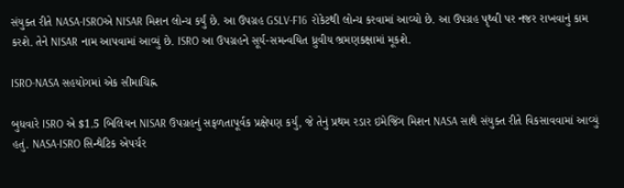સંયુક્ત રીતે NASA-ISROએ NISAR મિશન લોન્ચ કર્યું છે. આ ઉપગ્રહ GSLV-F16 રોકેટથી લોન્ચ કરવામાં આવ્યો છે. આ ઉપગ્રહ પૃથ્વી પર નજર રાખવાનું કામ કરશે. તેને NISAR નામ આપવામાં આવ્યું છે. ISRO આ ઉપગ્રહને સૂર્ય-સમન્વયિત ધ્રુવીય ભ્રમણકક્ષામાં મૂકશે.

ISRO-NASA સહયોગમાં એક સીમાચિહ્ન

બુધવારે ISRO એ $1.5 બિલિયન NISAR ઉપગ્રહનું સફળતાપૂર્વક પ્રક્ષેપણ કર્યું, જે તેનું પ્રથમ રડાર ઇમેજિંગ મિશન NASA સાથે સંયુક્ત રીતે વિકસાવવામાં આવ્યું હતું. NASA-ISRO સિન્થેટિક એપર્ચર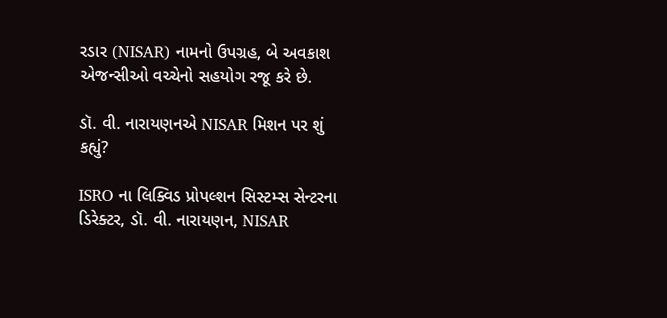રડાર (NISAR) નામનો ઉપગ્રહ, બે અવકાશ એજન્સીઓ વચ્ચેનો સહયોગ રજૂ કરે છે.

ડૉ. વી. નારાયણનએ NISAR મિશન પર શું કહ્યું?

ISRO ના લિક્વિડ પ્રોપલ્શન સિસ્ટમ્સ સેન્ટરના ડિરેક્ટર, ડૉ. વી. નારાયણન, NISAR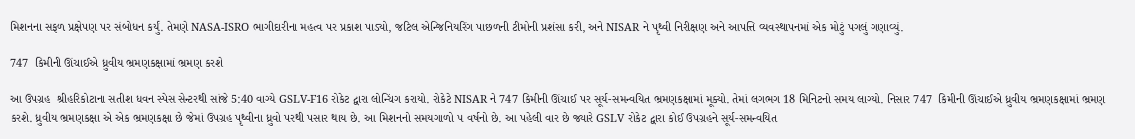મિશનના સફળ પ્રક્ષેપણ પર સંબોધન કર્યું. તેમણે NASA-ISRO ભાગીદારીના મહત્વ પર પ્રકાશ પાડ્યો, જટિલ એન્જિનિયરિંગ પાછળની ટીમોની પ્રશંસા કરી, અને NISAR ને પૃથ્વી નિરીક્ષણ અને આપત્તિ વ્યવસ્થાપનમાં એક મોટું પગલું ગણાવ્યું.

747  કિમીની ઊંચાઈએ ધ્રુવીય ભ્રમણકક્ષામાં ભ્રમણ કરશે

આ ઉપગ્રહ  શ્રીહરિકોટાના સતીશ ધવન સ્પેસ સેન્ટરથી સાંજે 5:40 વાગ્યે GSLV-F16 રોકેટ દ્વારા લોન્ચિંગ કરાયો. રોકેટે NISAR ને 747 કિમીની ઊંચાઈ પર સૂર્ય-સમન્વયિત ભ્રમણકક્ષામાં મૂક્યો. તેમાં લગભગ 18 મિનિટનો સમય લાગ્યો. નિસાર 747  કિમીની ઊંચાઈએ ધ્રુવીય ભ્રમણકક્ષામાં ભ્રમણ કરશે. ધ્રુવીય ભ્રમણકક્ષા એ એક ભ્રમણકક્ષા છે જેમાં ઉપગ્રહ પૃથ્વીના ધ્રુવો પરથી પસાર થાય છે. આ મિશનનો સમયગાળો ૫ વર્ષનો છે. આ પહેલી વાર છે જ્યારે GSLV રોકેટ દ્વારા કોઈ ઉપગ્રહને સૂર્ય-સમન્વયિત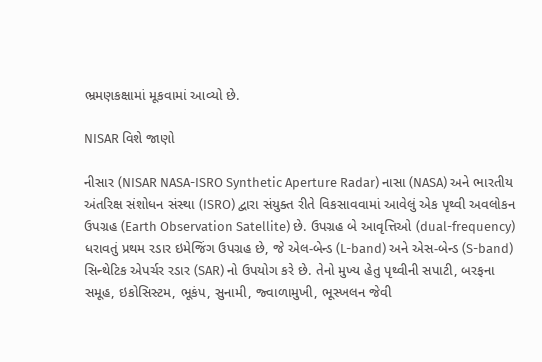ભ્રમણકક્ષામાં મૂકવામાં આવ્યો છે.

NISAR વિશે જાણો

નીસાર (NISAR NASA-ISRO Synthetic Aperture Radar) નાસા (NASA) અને ભારતીય અંતરિક્ષ સંશોધન સંસ્થા (ISRO) દ્વારા સંયુક્ત રીતે વિકસાવવામાં આવેલું એક પૃથ્વી અવલોકન ઉપગ્રહ (Earth Observation Satellite) છે. ઉપગ્રહ બે આવૃત્તિઓ (dual-frequency) ધરાવતું પ્રથમ રડાર ઇમેજિંગ ઉપગ્રહ છે, જે એલ-બેન્ડ (L-band) અને એસ-બેન્ડ (S-band) સિન્થેટિક એપર્ચર રડાર (SAR) નો ઉપયોગ કરે છે. તેનો મુખ્ય હેતુ પૃથ્વીની સપાટી, બરફના સમૂહ, ઇકોસિસ્ટમ, ભૂકંપ, સુનામી, જ્વાળામુખી, ભૂસ્ખલન જેવી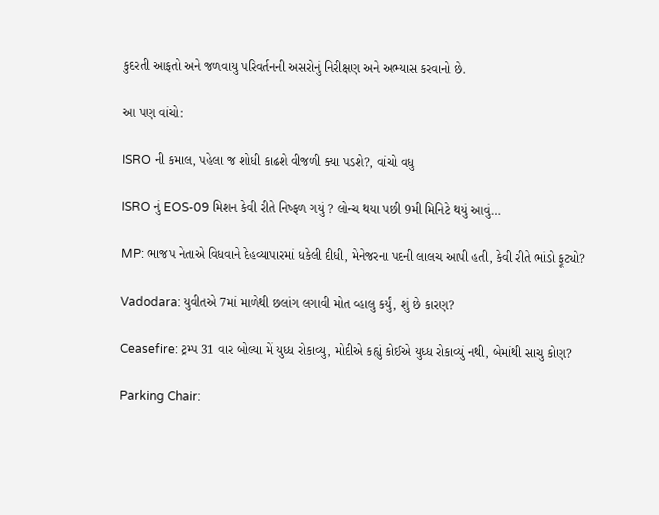કુદરતી આફતો અને જળવાયુ પરિવર્તનની અસરોનું નિરીક્ષણ અને અભ્યાસ કરવાનો છે.

આ પણ વાંચો:

ISRO ની કમાલ, પહેલા જ શોધી કાઢશે વીજળી ક્યા પડશે?, વાંચો વધુ

ISRO નું EOS-09 મિશન કેવી રીતે નિષ્ફળ ગયું ? લોન્ચ થયા પછી 9મી મિનિટે થયું આવું…

MP: ભાજપ નેતાએ વિધવાને દેહવ્યાપારમાં ધકેલી દીધી, મેનેજરના પદની લાલચ આપી હતી, કેવી રીતે ભાંડો ફૂટ્યો?

Vadodara: યુવીતએ 7માં માળેથી છલાંગ લગાવી મોત વ્હાલુ કર્યું, શું છે કારણ?

Ceasefire: ટ્રમ્પ 31 વાર બોલ્યા મેં યુધ્ધ રોકાવ્યુ, મોદીએ કહ્યું કોઈએ યુધ્ધ રોકાવ્યું નથી, બેમાંથી સાચુ કોણ?

Parking Chair: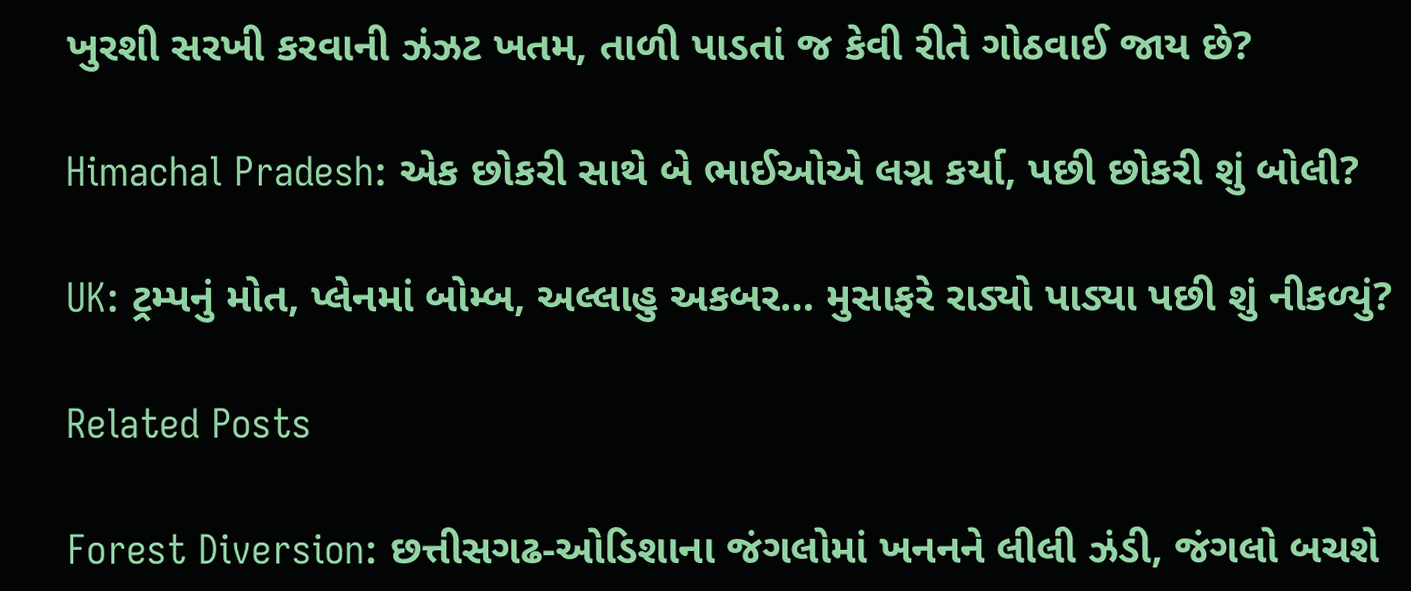ખુરશી સરખી કરવાની ઝંઝટ ખતમ, તાળી પાડતાં જ કેવી રીતે ગોઠવાઈ જાય છે?

Himachal Pradesh: એક છોકરી સાથે બે ભાઈઓએ લગ્ન કર્યા, પછી છોકરી શું બોલી?

UK: ટ્રમ્પનું મોત, પ્લેનમાં બોમ્બ, અલ્લાહુ અકબર… મુસાફરે રાડ્યો પાડ્યા પછી શું નીકળ્યું?

Related Posts

Forest Diversion: છત્તીસગઢ-ઓડિશાના જંગલોમાં ખનનને લીલી ઝંડી, જંગલો બચશે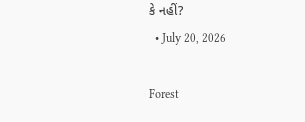કે નહીં?
  • July 20, 2026

Forest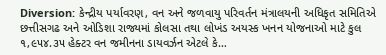Diversion: કેન્દ્રીય પર્યાવરણ, વન અને જળવાયુ પરિવર્તન મંત્રાલયની અધિકૃત સમિતિએ છત્તીસગઢ અને ઓડિશા રાજ્યમાં કોલસા તથા લોખંડ અયસ્ક ખનન યોજનાઓ માટે કુલ ૧,૯૫૪.૩૫ હેક્ટર વન જમીનના ડાયવર્ઝન એટલે કે…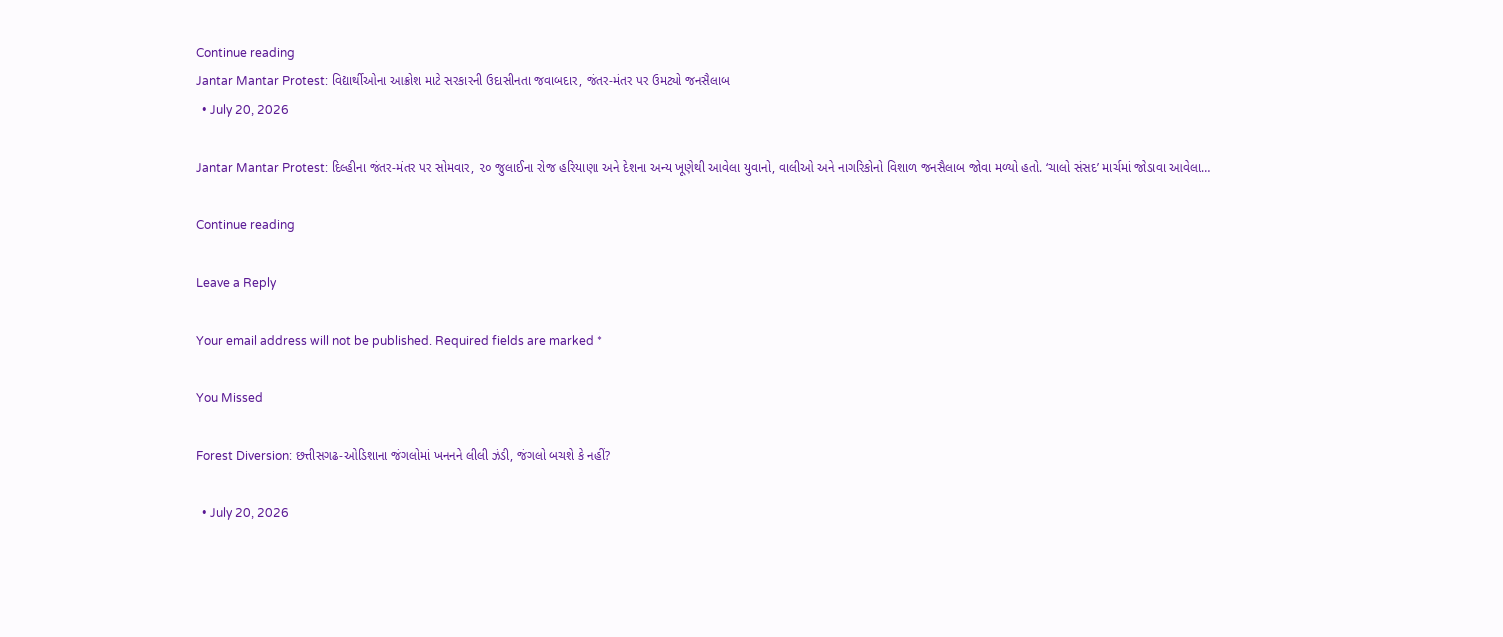Continue reading
Jantar Mantar Protest: વિદ્યાર્થીઓના આક્રોશ માટે સરકારની ઉદાસીનતા જવાબદાર, જંતર-મંતર પર ઉમટ્યો જનસૈલાબ
  • July 20, 2026

Jantar Mantar Protest: દિલ્હીના જંતર-મંતર પર સોમવાર, ૨૦ જુલાઈના રોજ હરિયાણા અને દેશના અન્ય ખૂણેથી આવેલા યુવાનો, વાલીઓ અને નાગરિકોનો વિશાળ જનસૈલાબ જોવા મળ્યો હતો. ‘ચાલો સંસદ’ માર્ચમાં જોડાવા આવેલા…

Continue reading

Leave a Reply

Your email address will not be published. Required fields are marked *

You Missed

Forest Diversion: છત્તીસગઢ-ઓડિશાના જંગલોમાં ખનનને લીલી ઝંડી, જંગલો બચશે કે નહીં?

  • July 20, 2026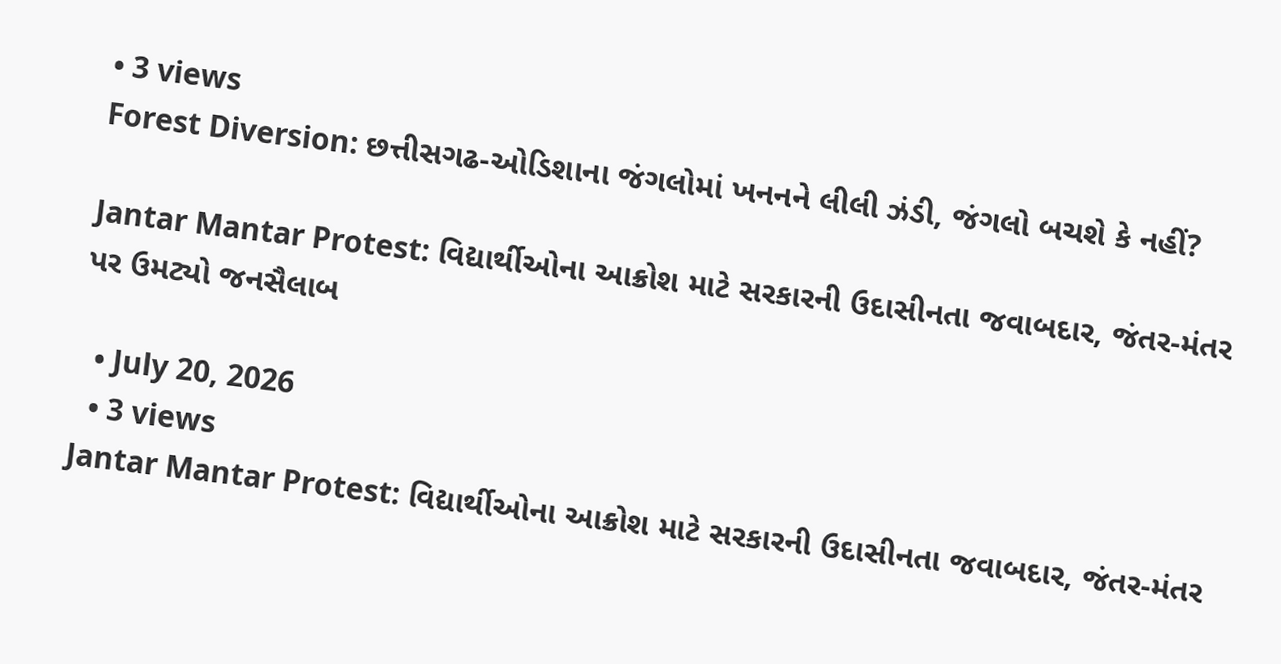• 3 views
Forest Diversion: છત્તીસગઢ-ઓડિશાના જંગલોમાં ખનનને લીલી ઝંડી, જંગલો બચશે કે નહીં?

Jantar Mantar Protest: વિદ્યાર્થીઓના આક્રોશ માટે સરકારની ઉદાસીનતા જવાબદાર, જંતર-મંતર પર ઉમટ્યો જનસૈલાબ

  • July 20, 2026
  • 3 views
Jantar Mantar Protest: વિદ્યાર્થીઓના આક્રોશ માટે સરકારની ઉદાસીનતા જવાબદાર, જંતર-મંતર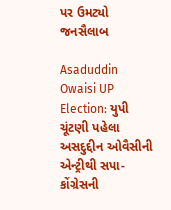પર ઉમટ્યો જનસૈલાબ

Asaduddin Owaisi UP Election: યુપી ચૂંટણી પહેલા અસદુદ્દીન ઓવૈસીની એન્ટ્રીથી સપા-કોંગ્રેસની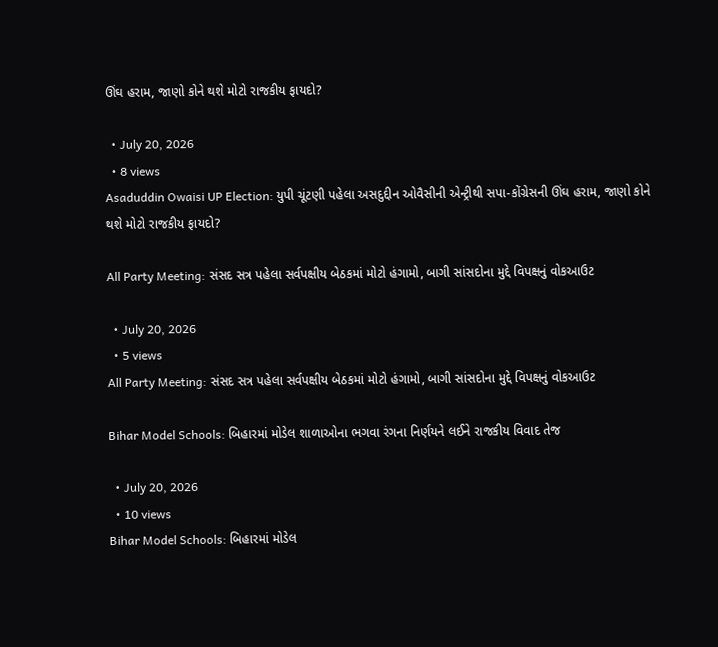ઊંઘ હરામ, જાણો કોને થશે મોટો રાજકીય ફાયદો?

  • July 20, 2026
  • 8 views
Asaduddin Owaisi UP Election: યુપી ચૂંટણી પહેલા અસદુદ્દીન ઓવૈસીની એન્ટ્રીથી સપા-કોંગ્રેસની ઊંઘ હરામ, જાણો કોને થશે મોટો રાજકીય ફાયદો?

All Party Meeting: સંસદ સત્ર પહેલા સર્વપક્ષીય બેઠકમાં મોટો હંગામો, બાગી સાંસદોના મુદ્દે વિપક્ષનું વોકઆઉટ

  • July 20, 2026
  • 5 views
All Party Meeting: સંસદ સત્ર પહેલા સર્વપક્ષીય બેઠકમાં મોટો હંગામો, બાગી સાંસદોના મુદ્દે વિપક્ષનું વોકઆઉટ

Bihar Model Schools: બિહારમાં મોડેલ શાળાઓના ભગવા રંગના નિર્ણયને લઈને રાજકીય વિવાદ તેજ

  • July 20, 2026
  • 10 views
Bihar Model Schools: બિહારમાં મોડેલ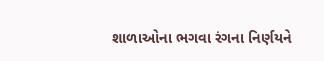શાળાઓના ભગવા રંગના નિર્ણયને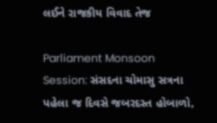લઈને રાજકીય વિવાદ તેજ

Parliament Monsoon Session: સંસદના ચોમાસુ સત્રના પહેલા જ દિવસે જબરદસ્ત હોબાળો,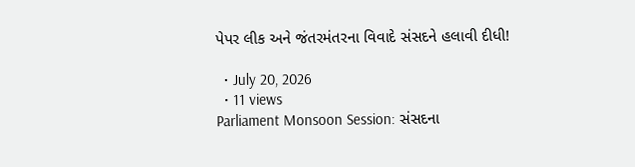પેપર લીક અને જંતરમંતરના વિવાદે સંસદને હલાવી દીધી!

  • July 20, 2026
  • 11 views
Parliament Monsoon Session: સંસદના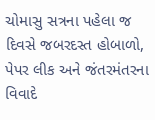ચોમાસુ સત્રના પહેલા જ દિવસે જબરદસ્ત હોબાળો, પેપર લીક અને જંતરમંતરના વિવાદે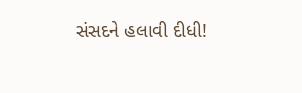સંસદને હલાવી દીધી!